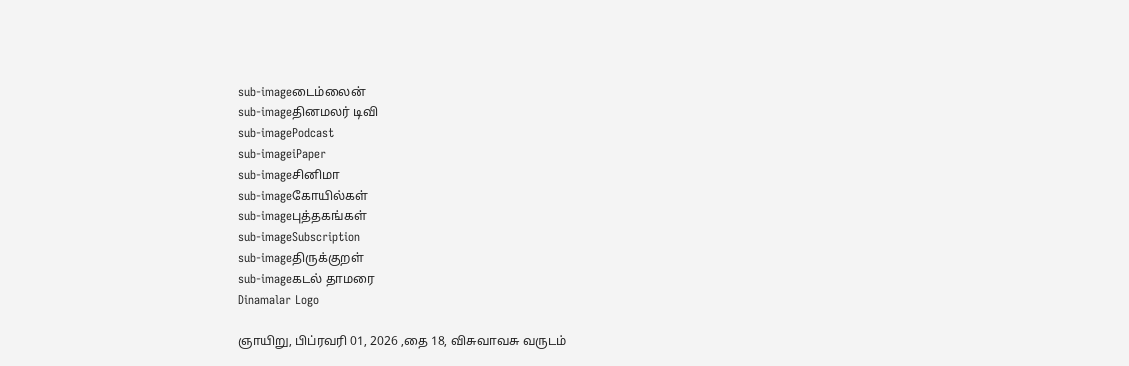sub-imageடைம்லைன்
sub-imageதினமலர் டிவி
sub-imagePodcast
sub-imageiPaper
sub-imageசினிமா
sub-imageகோயில்கள்
sub-imageபுத்தகங்கள்
sub-imageSubscription
sub-imageதிருக்குறள்
sub-imageகடல் தாமரை
Dinamalar Logo

ஞாயிறு, பிப்ரவரி 01, 2026 ,தை 18, விசுவாவசு வருடம்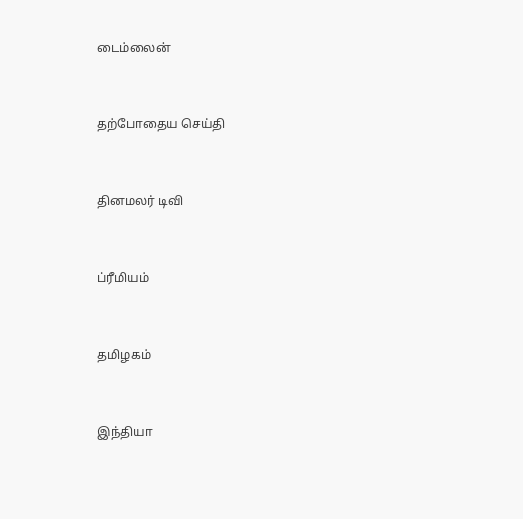டைம்லைன்


தற்போதைய செய்தி


தினமலர் டிவி


ப்ரீமியம்


தமிழகம்


இந்தியா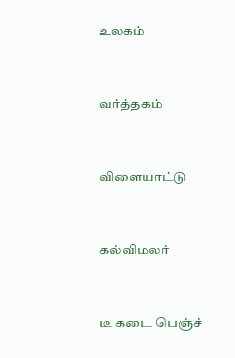உலகம்


வர்த்தகம்


விளையாட்டு


கல்விமலர்


டீ கடை பெஞ்ச்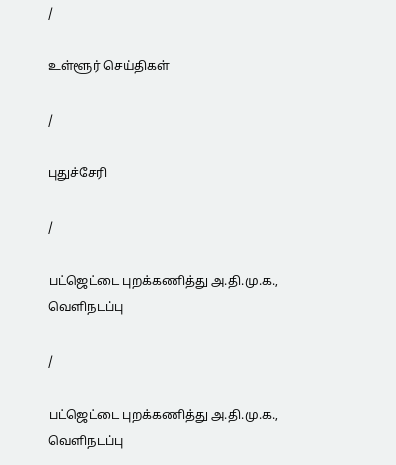/

உள்ளூர் செய்திகள்

/

புதுச்சேரி

/

பட்ஜெட்டை புறக்கணித்து அ.தி.மு.க., வெளிநடப்பு

/

பட்ஜெட்டை புறக்கணித்து அ.தி.மு.க., வெளிநடப்பு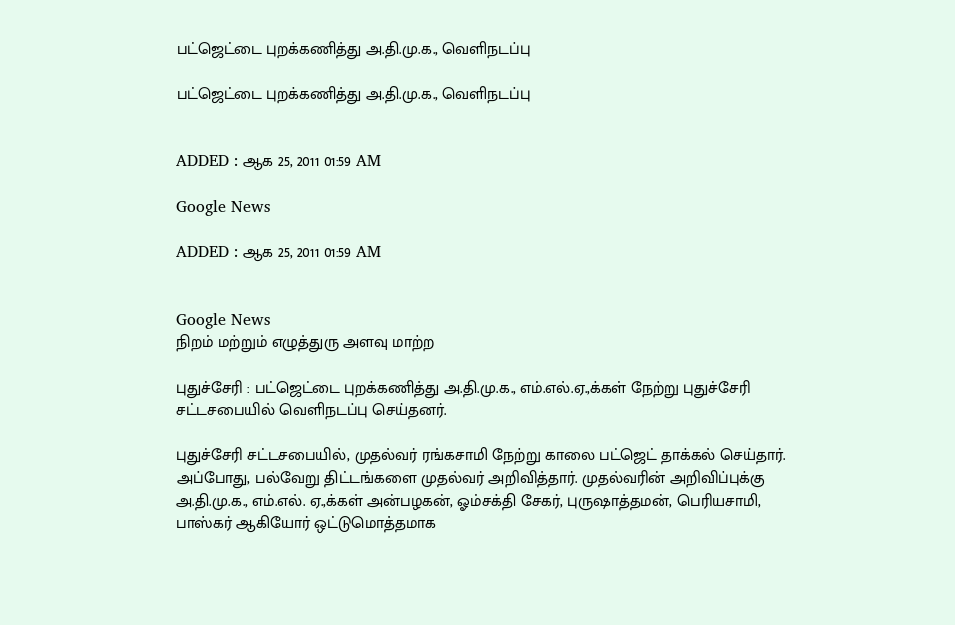பட்ஜெட்டை புறக்கணித்து அ.தி.மு.க., வெளிநடப்பு

பட்ஜெட்டை புறக்கணித்து அ.தி.மு.க., வெளிநடப்பு


ADDED : ஆக 25, 2011 01:59 AM

Google News

ADDED : ஆக 25, 2011 01:59 AM


Google News
நிறம் மற்றும் எழுத்துரு அளவு மாற்ற

புதுச்சேரி : பட்ஜெட்டை புறக்கணித்து அ.தி.மு.க., எம்.எல்.ஏ.,க்கள் நேற்று புதுச்சேரி சட்டசபையில் வெளிநடப்பு செய்தனர்.

புதுச்சேரி சட்டசபையில், முதல்வர் ரங்கசாமி நேற்று காலை பட்ஜெட் தாக்கல் செய்தார். அப்போது, பல்வேறு திட்டங்களை முதல்வர் அறிவித்தார். முதல்வரின் அறிவிப்புக்கு அ.தி.மு.க., எம்.எல். ஏ.,க்கள் அன்பழகன், ஓம்சக்தி சேகர், புருஷாத்தமன், பெரியசாமி, பாஸ்கர் ஆகியோர் ஒட்டுமொத்தமாக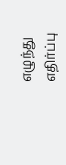எழுந்து எதிர்ப்பு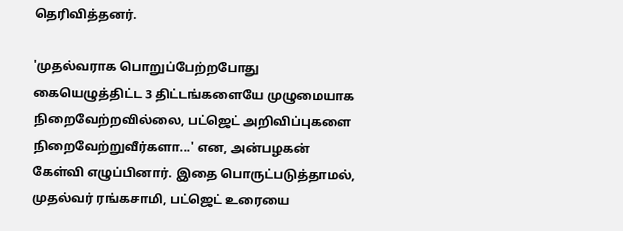தெரிவித்தனர்.

'முதல்வராக பொறுப்பேற்றபோது கையெழுத்திட்ட 3 திட்டங்களையே முழுமையாக நிறைவேற்றவில்லை, பட்ஜெட் அறிவிப்புகளை நிறைவேற்றுவீர்களா...' என, அன்பழகன் கேள்வி எழுப்பினார். இதை பொருட்படுத்தாமல், முதல்வர் ரங்கசாமி, பட்ஜெட் உரையை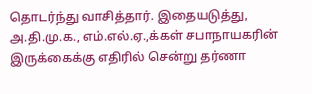தொடர்ந்து வாசித்தார். இதையடுத்து, அ.தி.மு.க., எம்.எல்.ஏ.,க்கள் சபாநாயகரின் இருக்கைக்கு எதிரில் சென்று தர்ணா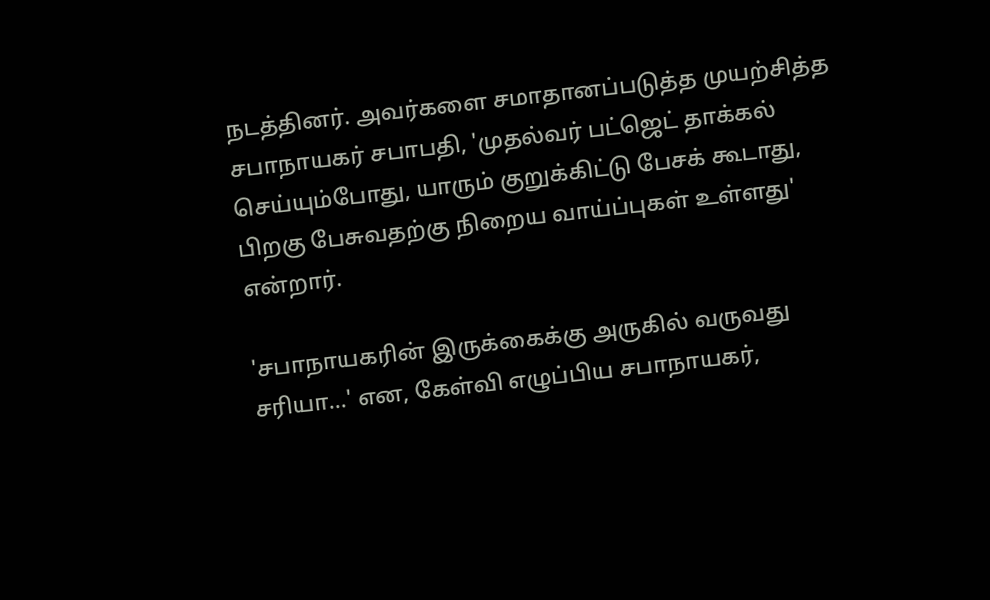நடத்தினர். அவர்களை சமாதானப்படுத்த முயற்சித்த சபாநாயகர் சபாபதி, 'முதல்வர் பட்ஜெட் தாக்கல் செய்யும்போது, யாரும் குறுக்கிட்டு பேசக் கூடாது, பிறகு பேசுவதற்கு நிறைய வாய்ப்புகள் உள்ளது' என்றார்.

'சபாநாயகரின் இருக்கைக்கு அருகில் வருவது சரியா...' என, கேள்வி எழுப்பிய சபாநாயகர்,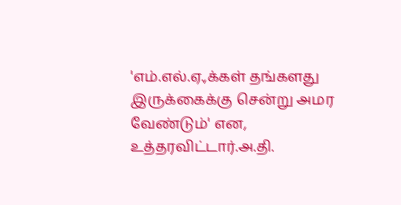'எம்.எல்.ஏ.,க்கள் தங்களது இருக்கைக்கு சென்று அமர வேண்டும்' என, உத்தரவிட்டார்.அ.தி.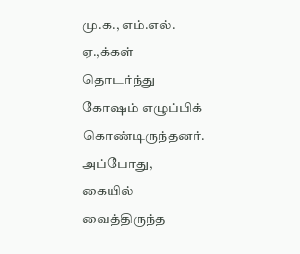மு.க., எம்.எல். ஏ.,க்கள் தொடர்ந்து கோஷம் எழுப்பிக் கொண்டிருந்தனர். அப்போது, கையில் வைத்திருந்த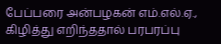பேப்பரை அன்பழகன் எம்.எல்.ஏ., கிழித்து எறிந்ததால் பரபரப்பு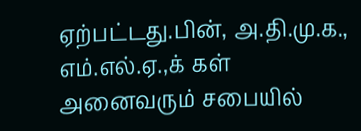ஏற்பட்டது.பின், அ.தி.மு.க., எம்.எல்.ஏ.,க் கள் அனைவரும் சபையில்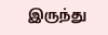இருந்து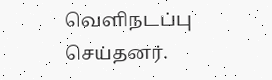வெளிநடப்பு செய்தனர்.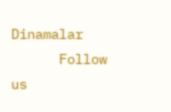Dinamalar
      Follow us